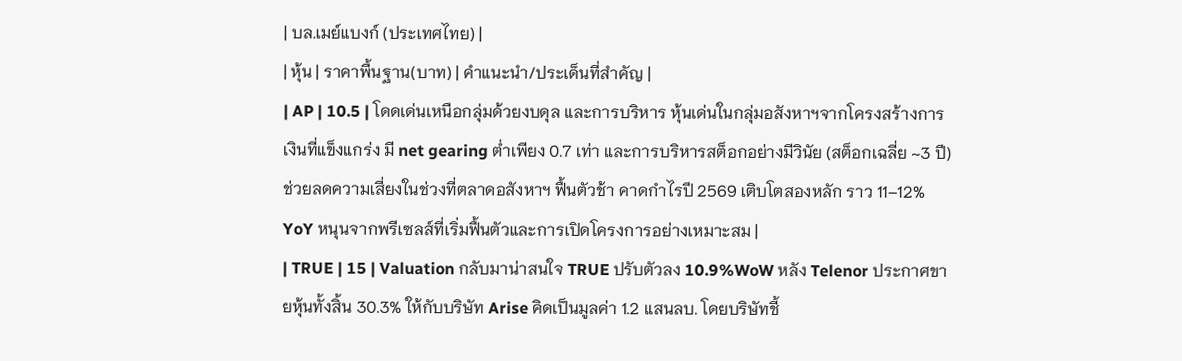| บล.เมย์แบงก์ (ประเทศไทย) |
| หุ้น | ราคาพื้นฐาน(บาท) | คำแนะนำ/ประเด็นที่สำคัญ |
| AP | 10.5 | โดดเด่นเหนือกลุ่มด้วยงบดุล และการบริหาร หุ้นเด่นในกลุ่มอสังหาฯจากโครงสร้างการเงินที่แข็งแกร่ง มี net gearing ต่ำเพียง 0.7 เท่า และการบริหารสต็อกอย่างมีวินัย (สต็อกเฉลี่ย ~3 ปี) ช่วยลดความเสี่ยงในช่วงที่ตลาดอสังหาฯ ฟื้นตัวช้า คาดกำไรปี 2569 เติบโตสองหลัก ราว 11–12% YoY หนุนจากพรีเซลส์ที่เริ่มฟื้นตัวและการเปิดโครงการอย่างเหมาะสม |
| TRUE | 15 | Valuation กลับมาน่าสนใจ TRUE ปรับตัวลง 10.9%WoW หลัง Telenor ประกาศขายหุ้นทั้งสิ้น 30.3% ให้กับบริษัท Arise คิดเป็นมูลค่า 1.2 แสนลบ. โดยบริษัทชี้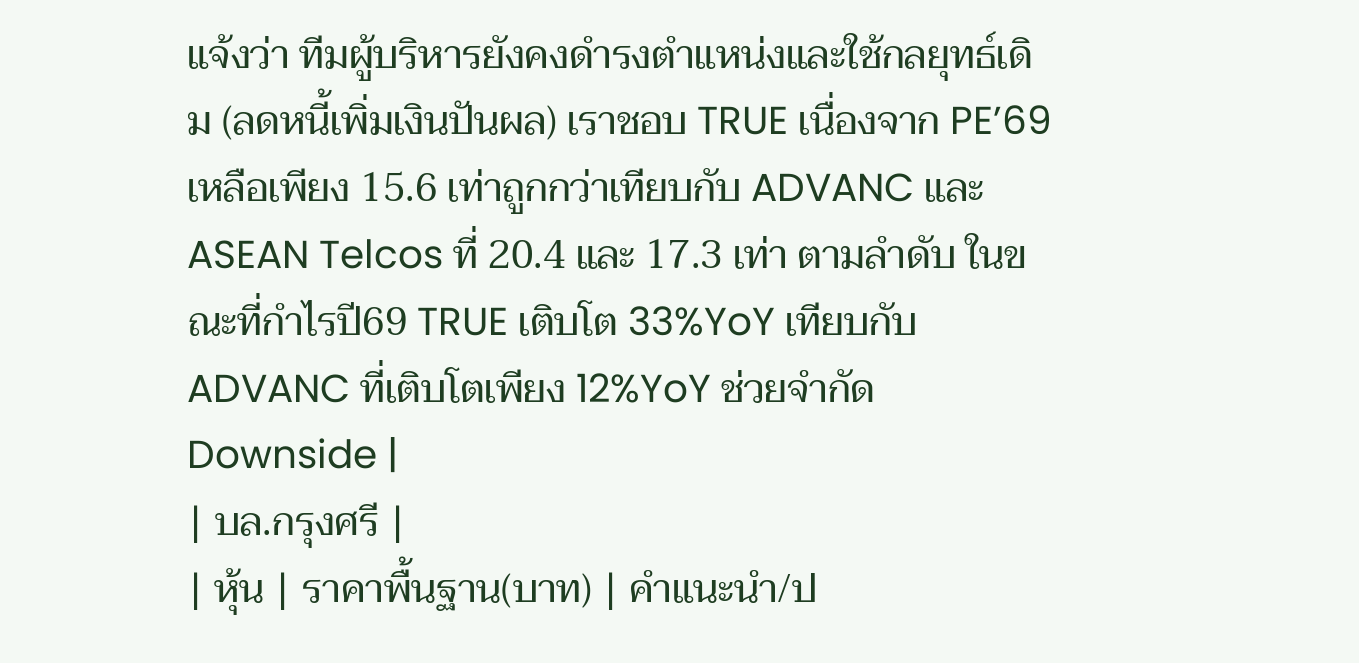แจ้งว่า ทีมผู้บริหารยังคงดำรงตำแหน่งและใช้กลยุทธ์เดิม (ลดหนี้เพิ่มเงินปันผล) เราชอบ TRUE เนื่องจาก PE’69 เหลือเพียง 15.6 เท่าถูกกว่าเทียบกับ ADVANC และ ASEAN Telcos ที่ 20.4 และ 17.3 เท่า ตามลำดับ ในขณะที่กำไรปี69 TRUE เติบโต 33%YoY เทียบกับ ADVANC ที่เติบโตเพียง 12%YoY ช่วยจำกัด Downside |
| บล.กรุงศรี |
| หุ้น | ราคาพื้นฐาน(บาท) | คำแนะนำ/ป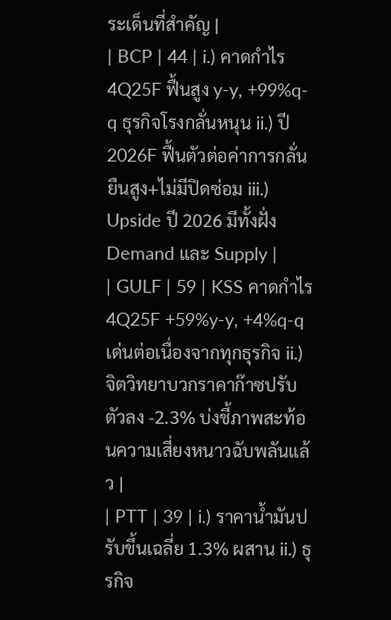ระเด็นที่สำคัญ |
| BCP | 44 | i.) คาดกำไร 4Q25F ฟื้นสูง y-y, +99%q-q ธุรกิจโรงกลั่นหนุน ii.) ปี 2026F ฟื้นตัวต่อค่าการกลั่นยืนสูง+ไม่มีปิดซ่อม iii.) Upside ปี 2026 มีทั้งฝั่ง Demand และ Supply |
| GULF | 59 | KSS คาดกำไร 4Q25F +59%y-y, +4%q-q เด่นต่อเนื่องจากทุกธุรกิจ ii.) จิตวิทยาบวกราคาก๊าซปรับตัวลง -2.3% บ่งชี้ภาพสะท้อนความเสี่ยงหนาวฉับพลันแล้ว |
| PTT | 39 | i.) ราคาน้ำมันปรับขึ้นเฉลี่ย 1.3% ผสาน ii.) ธุรกิจ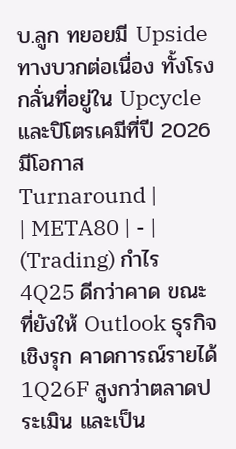บ.ลูก ทยอยมี Upside ทางบวกต่อเนื่อง ทั้งโรงกลั่นที่อยู่ใน Upcycle และปิโตรเคมีที่ปี 2026 มีโอกาส Turnaround |
| META80 | - | (Trading) กำไร 4Q25 ดีกว่าคาด ขณะที่ยังให้ Outlook ธุรกิจเชิงรุก คาดการณ์รายได้ 1Q26F สูงกว่าตลาดประเมิน และเป็น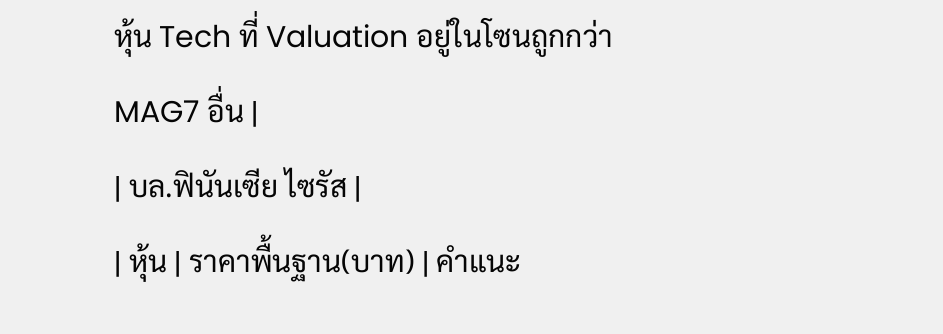หุ้น Tech ที่ Valuation อยู่ในโซนถูกกว่า MAG7 อื่น |
| บล.ฟินันเซีย ไซรัส |
| หุ้น | ราคาพื้นฐาน(บาท) | คำแนะ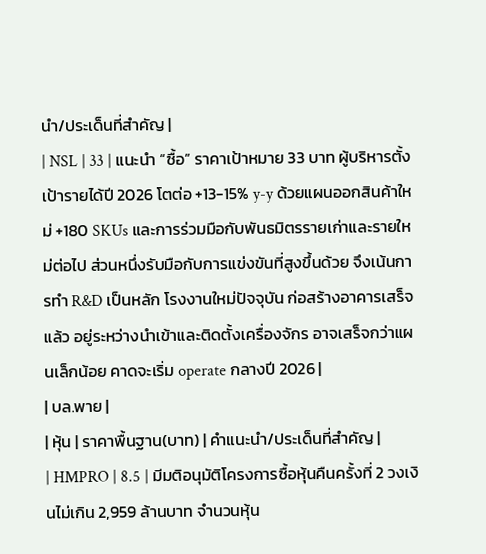นำ/ประเด็นที่สำคัญ |
| NSL | 33 | แนะนำ “ซื้อ” ราคาเป้าหมาย 33 บาท ผู้บริหารตั้งเป้ารายได้ปี 2026 โตต่อ +13-15% y-y ด้วยแผนออกสินค้าใหม่ +180 SKUs และการร่วมมือกับพันธมิตรรายเก่าและรายใหม่ต่อไป ส่วนหนึ่งรับมือกับการแข่งขันที่สูงขึ้นด้วย จึงเน้นการทำ R&D เป็นหลัก โรงงานใหม่ปัจจุบัน ก่อสร้างอาคารเสร็จแล้ว อยู่ระหว่างนำเข้าและติดตั้งเครื่องจักร อาจเสร็จกว่าแผนเล็กน้อย คาดจะเริ่ม operate กลางปี 2026 |
| บล.พาย |
| หุ้น | ราคาพื้นฐาน(บาท) | คำแนะนำ/ประเด็นที่สำคัญ |
| HMPRO | 8.5 | มีมติอนุมัติโครงการซื้อหุ้นคืนครั้งที่ 2 วงเงินไม่เกิน 2,959 ล้านบาท จำนวนหุ้น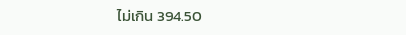ไม่เกิน 394.50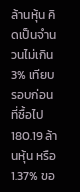ล้านหุ้น คิดเป็นจำนวนไม่เกิน 3% เทียบรอบก่อนที่ซื้อไป 180.19 ล้านหุ้น หรือ 1.37% ขอ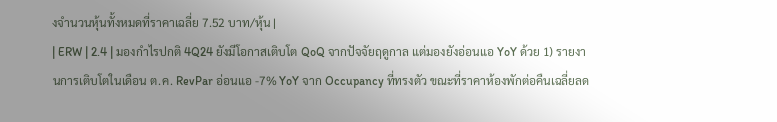งจำนวนหุ้นทั้งหมดที่ราคาเฉลี่ย 7.52 บาท/หุ้น |
| ERW | 2.4 | มองกำไรปกติ 4Q24 ยังมีโอกาสเติบโต QoQ จากปัจจัยฤดูกาล แต่มองยังอ่อนแอ YoY ด้วย 1) รายงานการเติบโตในเดือน ต.ค. RevPar อ่อนแอ -7% YoY จาก Occupancy ที่ทรงตัว ขณะที่ราคาห้องพักต่อคืนเฉลี่ยลด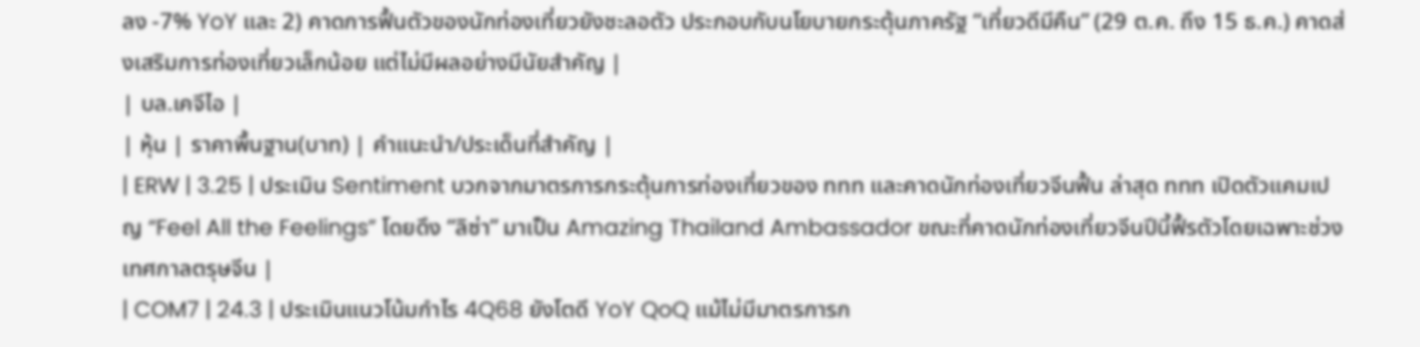ลง -7% YoY และ 2) คาดการฟื้นตัวของนักท่องเที่ยวยังชะลอตัว ประกอบกับนโยบายกระตุ้นภาครัฐ “เที่ยวดีมีคืน” (29 ต.ค. ถึง 15 ธ.ค.) คาดส่งเสริมการท่องเที่ยวเล็กน้อย แต่ไม่มีผลอย่างมีนัยสำคัญ |
| บล.เคจีไอ |
| หุ้น | ราคาพื้นฐาน(บาท) | คำแนะนำ/ประเด็นที่สำคัญ |
| ERW | 3.25 | ประเมิน Sentiment บวกจากมาตรการกระตุ้นการท่องเที่ยวของ ททท และคาดนักท่องเที่ยวจีนฟื้น ล่าสุด ททท เปิดตัวแคมเปญ “Feel All the Feelings” โดยดึง “ลิซ่า” มาเป็น Amazing Thailand Ambassador ขณะที่คาดนักท่องเที่ยวจีนปีนี้ฟื้รตัวโดยเฉพาะช่วงเทศกาลตรุษจีน |
| COM7 | 24.3 | ประเมินแนวโน้มกำไร 4Q68 ยังโตดี YoY QoQ แม้ไม่มีมาตรการก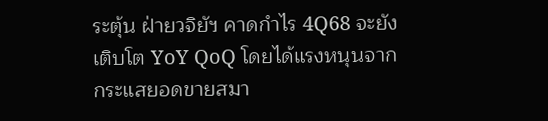ระตุ้น ฝ่ายวจิยัฯ คาดกำไร 4Q68 จะยังเติบโต YoY QoQ โดยได้แรงหนุนจากกระแสยอดขายสมา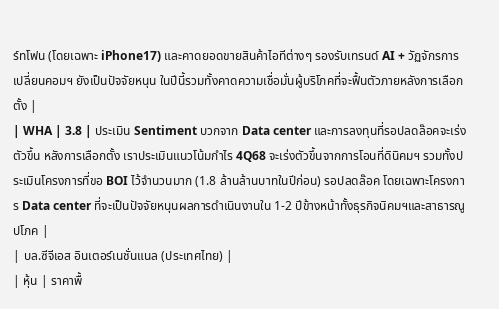ร์ทโฟน (โดยเฉพาะ iPhone17) และคาดยอดขายสินค้าไอทีต่างๆ รองรับเทรนด์ AI + วัฏจักรการเปลี่ยนคอมฯ ยังเป็นปัจจัยหนุน ในปีนี้รวมทั้งคาดความเชื่อมั่นผู้บริโภคที่จะฟื้นตัวภายหลังการเลือกตั้ง |
| WHA | 3.8 | ประเมิน Sentiment บวกจาก Data center และการลงทุนที่รอปลดล๊อคจะเร่งตัวขึ้น หลังการเลือกตั้ง เราประเมินแนวโน้มกำไร 4Q68 จะเร่งตัวขึ้นจากการโอนที่ดินิคมฯ รวมทั้งประเมินโครงการที่ขอ BOI ไว้จำนวนมาก (1.8 ล้านล้านบาทในปีก่อน) รอปลดล๊อค โดยเฉพาะโครงการ Data center ที่จะเป็นปัจจัยหนุนผลการดำเนินงานใน 1-2 ปีข้างหน้าทั้งธุรกิจนิคมฯและสาธารณูปโภค |
| บล.ซีจีเอส อินเตอร์เนชั่นแนล (ประเทศไทย) |
| หุ้น | ราคาพื้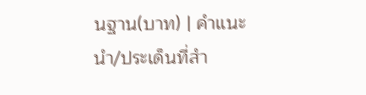นฐาน(บาท) | คำแนะนำ/ประเด็นที่สำ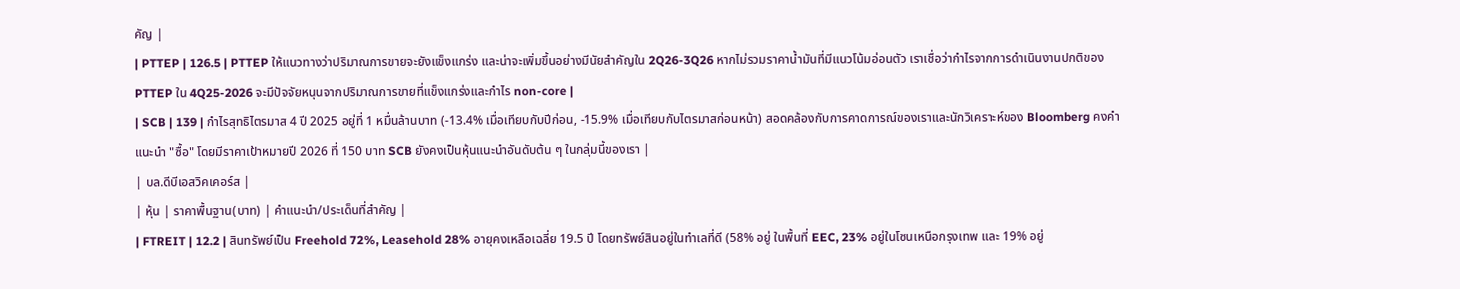คัญ |
| PTTEP | 126.5 | PTTEP ให้แนวทางว่าปริมาณการขายจะยังแข็งแกร่ง และน่าจะเพิ่มขึ้นอย่างมีนัยสำคัญใน 2Q26-3Q26 หากไม่รวมราคาน้ำมันที่มีแนวโน้มอ่อนตัว เราเชื่อว่ากำไรจากการดำเนินงานปกติของ PTTEP ใน 4Q25-2026 จะมีปัจจัยหนุนจากปริมาณการขายที่แข็งแกร่งและกำไร non-core |
| SCB | 139 | กำไรสุทธิไตรมาส 4 ปี 2025 อยู่ที่ 1 หมื่นล้านบาท (-13.4% เมื่อเทียบกับปีก่อน, -15.9% เมื่อเทียบกับไตรมาสก่อนหน้า) สอดคล้องกับการคาดการณ์ของเราและนักวิเคราะห์ของ Bloomberg คงคำแนะนำ "ซื้อ" โดยมีราคาเป้าหมายปี 2026 ที่ 150 บาท SCB ยังคงเป็นหุ้นแนะนำอันดับต้น ๆ ในกลุ่มนี้ของเรา |
| บล.ดีบีเอสวิคเคอร์ส |
| หุ้น | ราคาพื้นฐาน(บาท) | คำแนะนำ/ประเด็นที่สำคัญ |
| FTREIT | 12.2 | สินทรัพย์เป็น Freehold 72%, Leasehold 28% อายุคงเหลือเฉลี่ย 19.5 ปี โดยทรัพย์สินอยู่ในทำเลที่ดี (58% อยู่ ในพื้นที่ EEC, 23% อยู่ในโซนเหนือกรุงเทพ และ 19% อยู่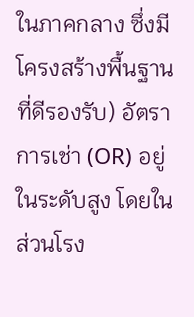ในภาคกลาง ซึ่งมีโครงสร้างพื้นฐานที่ดีรองรับ) อัตราการเช่า (OR) อยู่ในระดับสูง โดยในส่วนโรง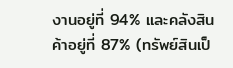งานอยู่ที่ 94% และคลังสินค้าอยู่ที่ 87% (ทรัพย์สินเป็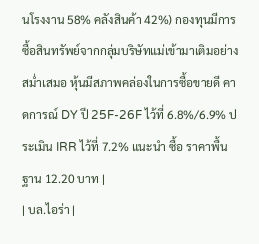นโรงงาน 58% คลังสินค้า 42%) กองทุนมีการซื้อสินทรัพย์จากกลุ่มบริษัทแม่เข้ามาเติมอย่างสม่ำเสมอ หุ้นมีสภาพคล่องในการซื้อขายดี คาดการณ์ DY ปี 25F-26F ไว้ที่ 6.8%/6.9% ประเมิน IRR ไว้ที่ 7.2% แนะนำ ซื้อ ราคาพื้นฐาน 12.20 บาท |
| บล.ไอร่า |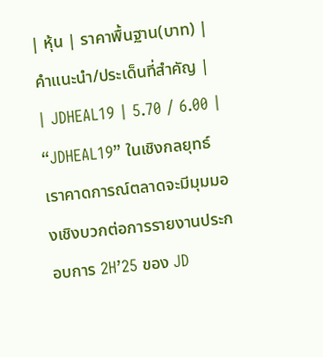| หุ้น | ราคาพื้นฐาน(บาท) | คำแนะนำ/ประเด็นที่สำคัญ |
| JDHEAL19 | 5.70 / 6.00 | “JDHEAL19” ในเชิงกลยุทธ์ เราคาดการณ์ตลาดจะมีมุมมองเชิงบวกต่อการรายงานประกอบการ 2H’25 ของ JD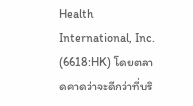Health International, Inc. (6618:HK) โดยตลาดคาดว่าจะดีกว่าที่บริ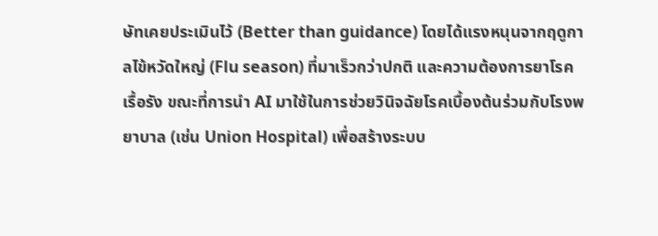ษัทเคยประเมินไว้ (Better than guidance) โดยได้แรงหนุนจากฤดูกาลไข้หวัดใหญ่ (Flu season) ที่มาเร็วกว่าปกติ และความต้องการยาโรคเรื้อรัง ขณะที่การนำ AI มาใช้ในการช่วยวินิจฉัยโรคเบื้องต้นร่วมกับโรงพยาบาล (เช่น Union Hospital) เพื่อสร้างระบบ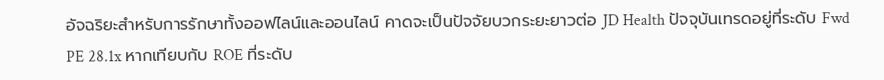อัจฉริยะสำหรับการรักษาทั้งออฟไลน์และออนไลน์ คาดจะเป็นปัจจัยบวกระยะยาวต่อ JD Health ปัจจุบันเทรดอยู่ที่ระดับ Fwd PE 28.1x หากเทียบกับ ROE ที่ระดับ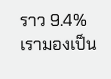ราว 9.4% เรามองเป็น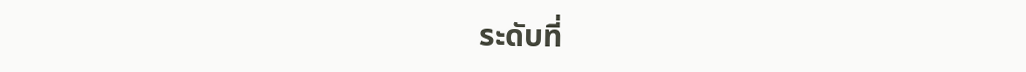ระดับที่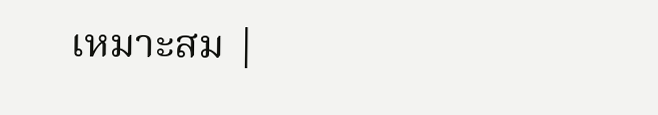เหมาะสม |